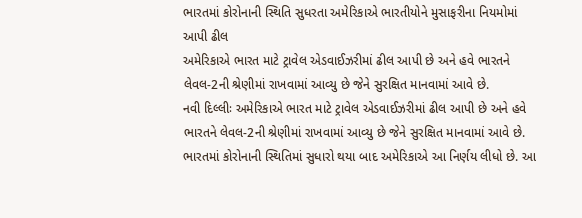ભારતમાં કોરોનાની સ્થિતિ સુધરતા અમેરિકાએ ભારતીયોને મુસાફરીના નિયમોમાં આપી ઢીલ
અમેરિકાએ ભારત માટે ટ્રાવેલ એડવાઈઝરીમાં ઢીલ આપી છે અને હવે ભારતને લેવલ-2ની શ્રેણીમાં રાખવામાં આવ્યુ છે જેને સુરક્ષિત માનવામાં આવે છે.
નવી દિલ્લીઃ અમેરિકાએ ભારત માટે ટ્રાવેલ એડવાઈઝરીમાં ઢીલ આપી છે અને હવે ભારતને લેવલ-2ની શ્રેણીમાં રાખવામાં આવ્યુ છે જેને સુરક્ષિત માનવામાં આવે છે. ભારતમાં કોરોનાની સ્થિતિમાં સુધારો થયા બાદ અમેરિકાએ આ નિર્ણય લીધો છે. આ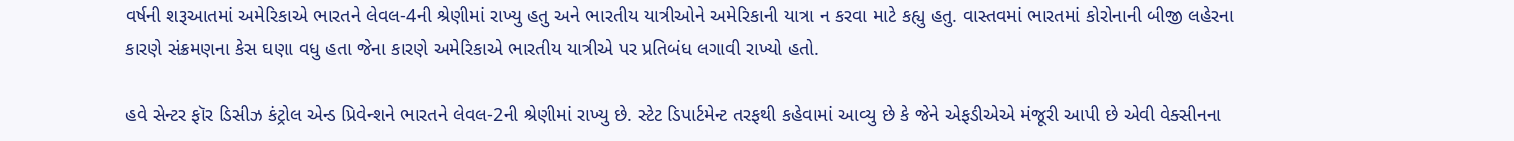વર્ષની શરૂઆતમાં અમેરિકાએ ભારતને લેવલ-4ની શ્રેણીમાં રાખ્યુ હતુ અને ભારતીય યાત્રીઓને અમેરિકાની યાત્રા ન કરવા માટે કહ્યુ હતુ. વાસ્તવમાં ભારતમાં કોરોનાની બીજી લહેરના કારણે સંક્રમણના કેસ ઘણા વધુ હતા જેના કારણે અમેરિકાએ ભારતીય યાત્રીએ પર પ્રતિબંધ લગાવી રાખ્યો હતો.

હવે સેન્ટર ફૉર ડિસીઝ કંટ્રોલ એન્ડ પ્રિવેન્શને ભારતને લેવલ-2ની શ્રેણીમાં રાખ્યુ છે. સ્ટેટ ડિપાર્ટમેન્ટ તરફથી કહેવામાં આવ્યુ છે કે જેને એફડીએએ મંજૂરી આપી છે એવી વેક્સીનના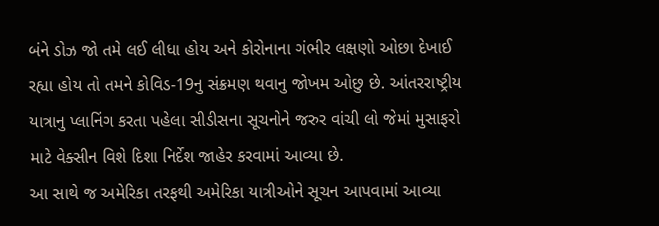બંને ડોઝ જો તમે લઈ લીધા હોય અને કોરોનાના ગંભીર લક્ષણો ઓછા દેખાઈ રહ્યા હોય તો તમને કોવિડ-19નુ સંક્રમણ થવાનુ જોખમ ઓછુ છે. આંતરરાષ્ટ્રીય યાત્રાનુ પ્લાનિંગ કરતા પહેલા સીડીસના સૂચનોને જરુર વાંચી લો જેમાં મુસાફરો માટે વેક્સીન વિશે દિશા નિર્દેશ જાહેર કરવામાં આવ્યા છે.
આ સાથે જ અમેરિકા તરફથી અમેરિકા યાત્રીઓને સૂચન આપવામાં આવ્યા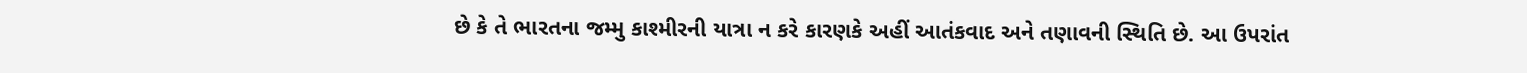છે કે તે ભારતના જમ્મુ કાશ્મીરની યાત્રા ન કરે કારણકે અહીં આતંકવાદ અને તણાવની સ્થિતિ છે. આ ઉપરાંત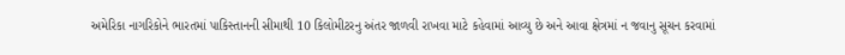અમેરિકા નાગરિકોને ભારતમાં પાકિસ્તાનની સીમાથી 10 કિલોમીટરનુ અંતર જાળવી રાખવા માટે કહેવામાં આવ્યુ છે અને આવા ક્ષેત્રમાં ન જવાનુ સૂચન કરવામાં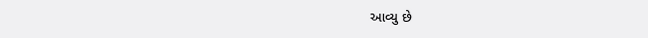આવ્યુ છે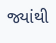જ્યાંથી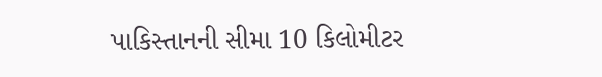પાકિસ્તાનની સીમા 10 કિલોમીટર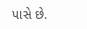પાસે છે.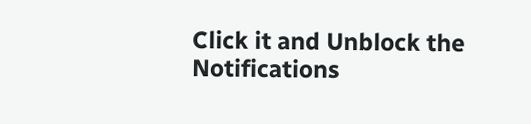Click it and Unblock the Notifications